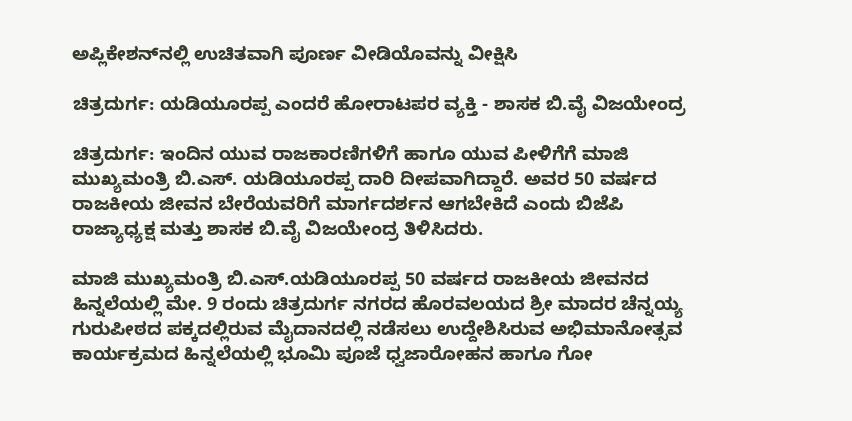ಅಪ್ಲಿಕೇಶನ್‌ನಲ್ಲಿ ಉಚಿತವಾಗಿ ಪೂರ್ಣ ವೀಡಿಯೊವನ್ನು ವೀಕ್ಷಿಸಿ

ಚಿತ್ರದುರ್ಗ: ಯಡಿಯೂರಪ್ಪ ಎಂದರೆ ಹೋರಾಟಪರ ವ್ಯಕ್ತಿ - ಶಾಸಕ ಬಿ.ವೈ ವಿಜಯೇಂದ್ರ

ಚಿತ್ರದುರ್ಗ: ಇಂದಿನ ಯುವ ರಾಜಕಾರಣಿಗಳಿಗೆ ಹಾಗೂ ಯುವ ಪೀಳಿಗೆಗೆ ಮಾಜಿ ಮುಖ್ಯಮಂತ್ರಿ ಬಿ.ಎಸ್. ಯಡಿಯೂರಪ್ಪ ದಾರಿ ದೀಪವಾಗಿದ್ದಾರೆ. ಅವರ 50 ವರ್ಷದ ರಾಜಕೀಯ ಜೀವನ ಬೇರೆಯವರಿಗೆ ಮಾರ್ಗದರ್ಶನ ಆಗಬೇಕಿದೆ ಎಂದು ಬಿಜೆಪಿ ರಾಜ್ಯಾಧ್ಯಕ್ಷ ಮತ್ತು ಶಾಸಕ ಬಿ.ವೈ ವಿಜಯೇಂದ್ರ ತಿಳಿಸಿದರು.

ಮಾಜಿ ಮುಖ್ಯಮಂತ್ರಿ ಬಿ.ಎಸ್.ಯಡಿಯೂರಪ್ಪ 50 ವರ್ಷದ ರಾಜಕೀಯ ಜೀವನದ ಹಿನ್ನಲೆಯಲ್ಲಿ ಮೇ. 9 ರಂದು ಚಿತ್ರದುರ್ಗ ನಗರದ ಹೊರವಲಯದ ಶ್ರೀ ಮಾದರ ಚೆನ್ನಯ್ಯ ಗುರುಪೀಠದ ಪಕ್ಕದಲ್ಲಿರುವ ಮೈದಾನದಲ್ಲಿ ನಡೆಸಲು ಉದ್ದೇಶಿಸಿರುವ ಅಭಿಮಾನೋತ್ಸವ ಕಾರ್ಯಕ್ರಮದ ಹಿನ್ನಲೆಯಲ್ಲಿ ಭೂಮಿ ಪೂಜೆ ಧ್ವಜಾರೋಹನ ಹಾಗೂ ಗೋ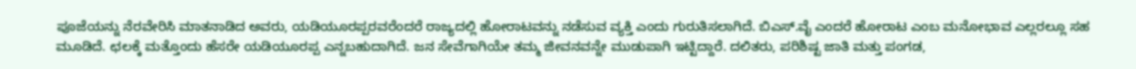ಪೂಜೆಯನ್ನು ನೆರವೇರಿಸಿ ಮಾತನಾಡಿದ ಅವರು, ಯಡಿಯೂರಪ್ಪರವರೆಂದರೆ ರಾಜ್ಯದಲ್ಲಿ ಹೋರಾಟವನ್ನು ನಡೆಸುವ ವ್ಯಕ್ತಿ ಎಂದು ಗುರುತಿಸಲಾಗಿದೆ. ಬಿಎಸ್.ವೈ ಎಂದರೆ ಹೋರಾಟ ಎಂಬ ಮನೋಭಾವ ಎಲ್ಲರಲ್ಲೂ ಸಹ ಮೂಡಿದೆ. ಛಲಕ್ಕೆ ಮತ್ತೊಂದು ಹೆಸರೇ ಯಡಿಯೂರಪ್ಪ ಎನ್ನಬಹುದಾಗಿದೆ. ಜನ ಸೇವೆಗಾಗಿಯೇ ತಮ್ಮ ಜೀವನವನ್ನೇ ಮುಡುಪಾಗಿ ಇಟ್ಟಿದ್ದಾರೆ. ದಲಿತರು, ಪರಿಶಿಷ್ಟ ಜಾತಿ ಮತ್ತು ಪಂಗಡ,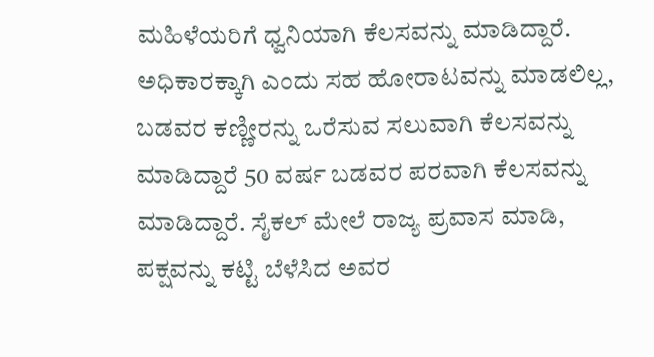ಮಹಿಳೆಯರಿಗೆ ಧ್ವನಿಯಾಗಿ ಕೆಲಸವನ್ನು ಮಾಡಿದ್ದಾರೆ. ಅಧಿಕಾರಕ್ಕಾಗಿ ಎಂದು ಸಹ ಹೋರಾಟವನ್ನು ಮಾಡಲಿಲ್ಲ, ಬಡವರ ಕಣ್ಣೀರನ್ನು ಒರೆಸುವ ಸಲುವಾಗಿ ಕೆಲಸವನ್ನು ಮಾಡಿದ್ದಾರೆ 50 ವರ್ಷ ಬಡವರ ಪರವಾಗಿ ಕೆಲಸವನ್ನು ಮಾಡಿದ್ದಾರೆ. ಸೈಕಲ್ ಮೇಲೆ ರಾಜ್ಯ ಪ್ರವಾಸ ಮಾಡಿ, ಪಕ್ಷವನ್ನು ಕಟ್ಟಿ ಬೆಳೆಸಿದ ಅವರ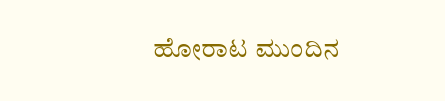ಹೋರಾಟ ಮುಂದಿನ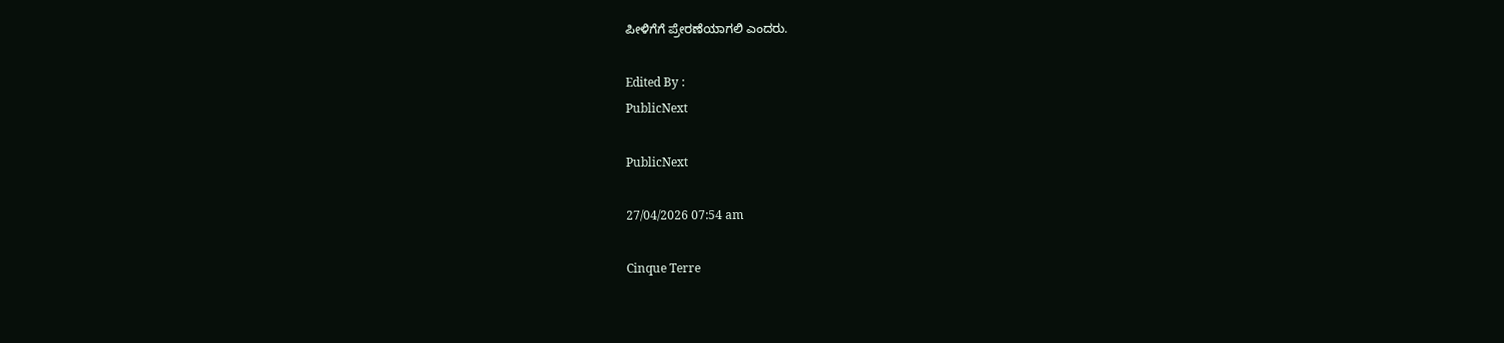ಪೀಳಿಗೆಗೆ ಪ್ರೇರಣೆಯಾಗಲಿ ಎಂದರು.

Edited By :
PublicNext

PublicNext

27/04/2026 07:54 am

Cinque Terre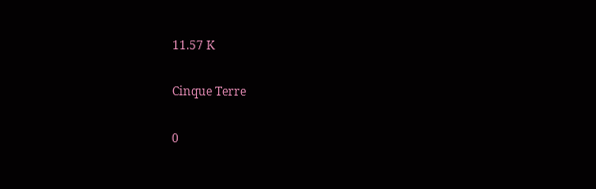11.57 K

Cinque Terre

0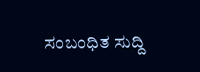ಸಂಬಂಧಿತ ಸುದ್ದಿ